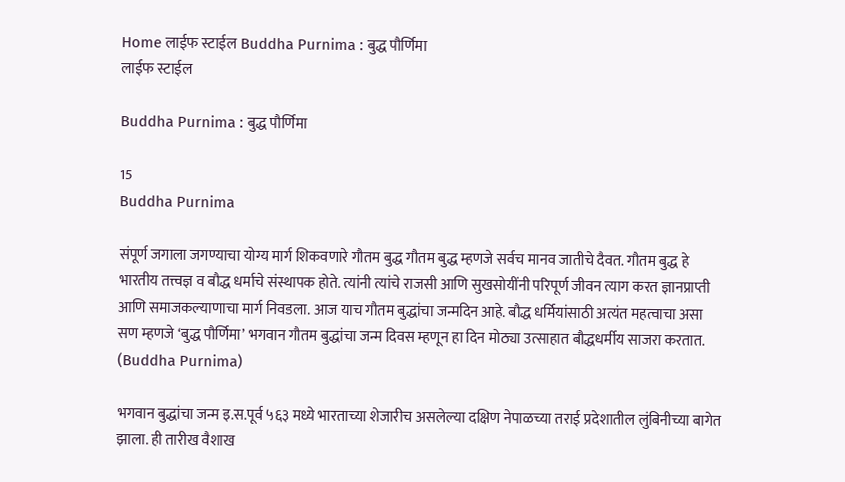Home लाईफ स्टाईल Buddha Purnima : बुद्ध पौर्णिमा
लाईफ स्टाईल

Buddha Purnima : बुद्ध पौर्णिमा

15
Buddha Purnima

संपूर्ण जगाला जगण्याचा योग्य मार्ग शिकवणारे गौतम बुद्ध गौतम बुद्ध म्हणजे सर्वच मानव जातीचे दैवत. गौतम बुद्ध हे भारतीय तत्त्वज्ञ व बौद्ध धर्माचे संस्थापक होते. त्यांनी त्यांचे राजसी आणि सुखसोयींनी परिपूर्ण जीवन त्याग करत ज्ञानप्राप्ती आणि समाजकल्याणाचा मार्ग निवडला. आज याच गौतम बुद्धांचा जन्मदिन आहे. बौद्ध धर्मियांसाठी अत्यंत महत्वाचा असा सण म्हणजे ‘बुद्ध पौर्णिमा’ भगवान गौतम बुद्धांचा जन्म दिवस म्हणून हा दिन मोठ्या उत्साहात बौद्धधर्मीय साजरा करतात. (Buddha Purnima)

भगवान बुद्धांचा जन्म इ.स.पूर्व ५६३ मध्ये भारताच्या शेजारीच असलेल्या दक्षिण नेपाळच्या तराई प्रदेशातील लुंबिनीच्या बागेत झाला. ही तारीख वैशाख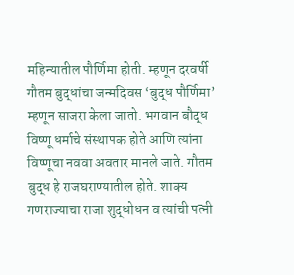महिन्यातील पौर्णिमा होती. म्हणून दरवर्षी गौतम बुद्धांचा जन्मदिवस ‘बुद्ध पौर्णिमा’ म्हणून साजरा केला जातो. भगवान बौद्ध विष्णू धर्माचे संस्थापक होते आणि त्यांना विष्णूचा नववा अवतार मानले जाते. गौतम बुद्ध हे राजघराण्यातील होते. शाक्य गणराज्याचा राजा शुद्धोधन व त्यांची पत्‍नी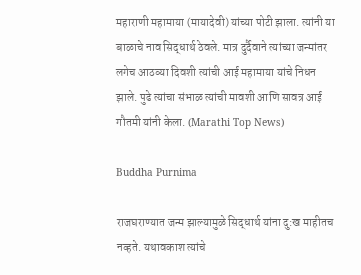महाराणी महामाया (मायादेवी) यांच्या पोटी झाला. त्यांनी या बाळाचे नाव सिद्धार्थ ठेवले. मात्र दुर्दैवाने त्यांच्या जन्मांतर लगेच आठव्या दिवशी त्यांची आई महामाया यांचे निधन झाले. पुढे त्यांचा संभाळ त्यांची मावशी आणि सावत्र आई गौतमी यांनी केला. (Marathi Top News)

Buddha Purnima

राजघराण्यात जन्म झाल्यामुळे सिद्धार्थ यांना दु:ख माहीतच नव्हते. यथावकाश त्यांचे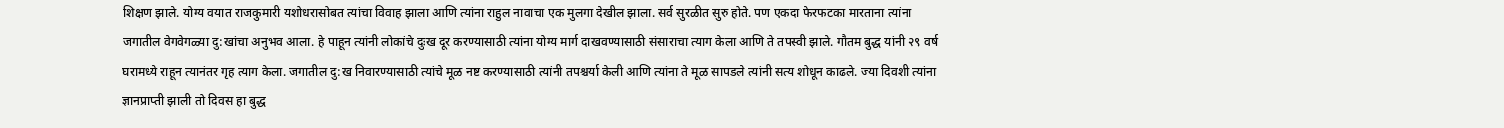शिक्षण झाले. योग्य वयात राजकुमारी यशोधरासोबत त्यांचा विवाह झाला आणि त्यांना राहुल नावाचा एक मुलगा देखील झाला. सर्व सुरळीत सुरु होते. पण एकदा फेरफटका मारताना त्यांना जगातील वेगवेगळ्या दु:खांचा अनुभव आला. हे पाहून त्यांनी लोकांचे दुःख दूर करण्यासाठी त्यांना योग्य मार्ग दाखवण्यासाठी संसाराचा त्याग केला आणि ते तपस्वी झाले. गौतम बुद्ध यांनी २९ वर्ष घरामध्ये राहून त्यानंतर गृह त्याग केला. जगातील दु:ख निवारण्यासाठी त्यांचे मूळ नष्ट करण्यासाठी त्यांनी तपश्चर्या केली आणि त्यांना ते मूळ सापडले त्यांनी सत्य शोधून काढले. ज्या दिवशी त्यांना ज्ञानप्राप्ती झाली तो दिवस हा बुद्ध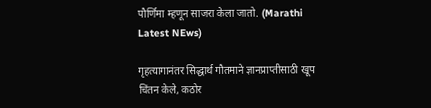पौर्णिमा म्हणून साजरा केला जातो. (Marathi Latest NEws)

गृहत्यागानंतर सिद्धार्थ गौतमाने ज्ञानप्राप्तीसाठी खूप चिंतन केले, कठोर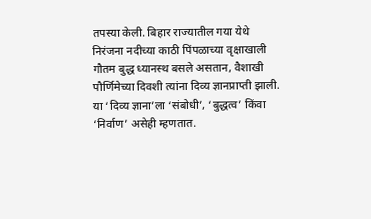तपस्या केली. बिहार राज्यातील गया येथे निरंजना नदीच्या काठी पिंपळाच्या वृक्षाखाली गौतम बुद्ध ध्यानस्थ बसले असतान, वैशाखी पौर्णिमेच्या दिवशी त्यांना दिव्य ज्ञानप्राप्ती झाली. या ‘दिव्य ज्ञाना’ला ‘संबोधी’, ‘बुद्धत्व’ किंवा ‘निर्वाण’ असेही म्हणतात.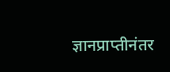ज्ञानप्राप्तीनंतर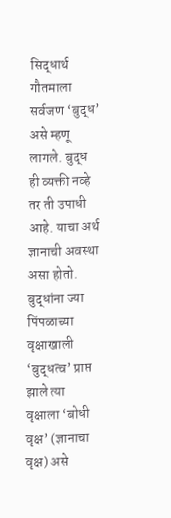सिद्धार्थ गौतमाला सर्वजण ‘बुद्ध’ असे म्हणू लागले. बुद्ध ही व्यक्ती नव्हे तर ती उपाधी आहे. याचा अर्थ ज्ञानाची अवस्था असा होतो. बुद्धांना ज्या पिंपळाच्या वृक्षाखाली ‘बुद्धत्व’ प्राप्त झाले त्या वृक्षाला ‘बोधी वृक्ष’ (ज्ञानाचा वृक्ष) असे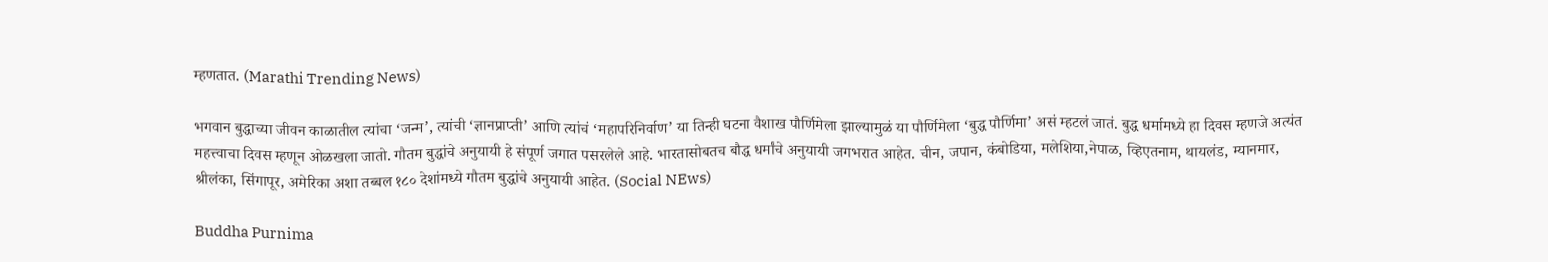म्हणतात. (Marathi Trending News)

भगवान बुद्धाच्या जीवन काळातील त्यांचा ‘जन्म’, त्यांची ‘ज्ञानप्राप्ती’ आणि त्यांचं ‘महापरिनिर्वाण’ या तिन्ही घटना वैशाख पौर्णिमेला झाल्यामुळं या पौर्णिमेला ‘बुद्ध पौर्णिमा’ असं म्हटलं जातं. बुद्ध धर्मामध्ये हा दिवस म्हणजे अत्यंत महत्त्वाचा दिवस म्हणून ओळखला जातो. गौतम बुद्धांचे अनुयायी हे संपूर्ण जगात पसरलेले आहे. भारतासोबतच बौद्ध धर्मांचे अनुयायी जगभरात आहेत. चीन, जपान, कंबोडिया, मलेशिया,नेपाळ, व्हिएतनाम, थायलंड, म्यानमार, श्रीलंका, सिंगापूर, अमेरिका अशा तब्बल १८० देशांमध्ये गौतम बुद्धांचे अनुयायी आहेत. (Social NEws)

Buddha Purnima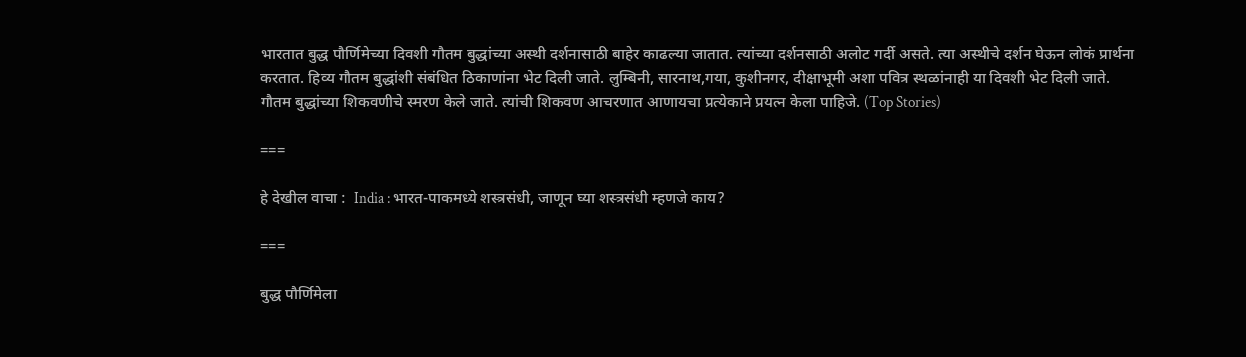भारतात बुद्ध पौर्णिमेच्या दिवशी गौतम बुद्धांच्या अस्थी दर्शनासाठी बाहेर काढल्या जातात. त्यांच्या दर्शनसाठी अलोट गर्दी असते. त्या अस्थीचे दर्शन घेऊन लोकं प्रार्थना करतात. हिव्य गौतम बुद्धांशी संबंधित ठिकाणांना भेट दिली जाते. लुम्बिनी, सारनाथ,गया, कुशीनगर, दीक्षाभूमी अशा पवित्र स्थळांनाही या दिवशी भेट दिली जाते. गौतम बुद्धांच्या शिकवणीचे स्मरण केले जाते. त्यांची शिकवण आचरणात आणायचा प्रत्येकाने प्रयत्न केला पाहिजे. (Top Stories)

===

हे देखील वाचा :  India : भारत-पाकमध्ये शस्त्रसंधी, जाणून घ्या शस्त्रसंधी म्हणजे काय?

===

बुद्ध पौर्णिमेला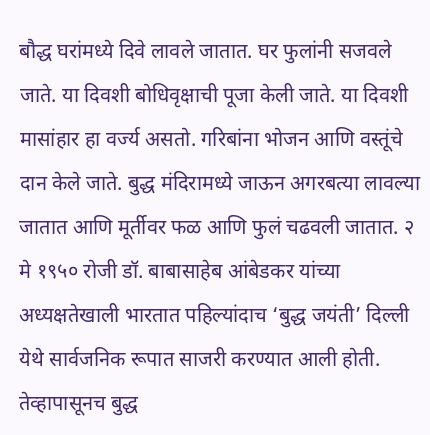बौद्ध घरांमध्ये दिवे लावले जातात. घर फुलांनी सजवले जाते. या दिवशी बोधिवृक्षाची पूजा केली जाते. या दिवशी मासांहार हा वर्ज्य असतो. गरिबांना भोजन आणि वस्तूंचे दान केले जाते. बुद्ध मंदिरामध्ये जाऊन अगरबत्या लावल्या जातात आणि मूर्तीवर फळ आणि फुलं चढवली जातात. २ मे १९५० रोजी डॉ. बाबासाहेब आंबेडकर यांच्या अध्यक्षतेखाली भारतात पहिल्यांदाच ‘बुद्ध जयंती’ दिल्ली येथे सार्वजनिक रूपात साजरी करण्यात आली होती. तेव्हापासूनच बुद्ध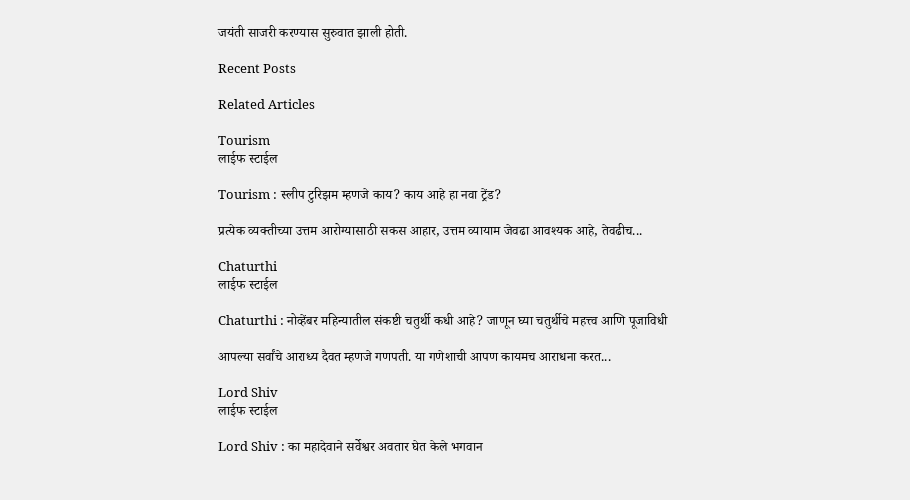जयंती साजरी करण्यास सुरुवात झाली होती.

Recent Posts

Related Articles

Tourism
लाईफ स्टाईल

Tourism : स्लीप टुरिझम म्हणजे काय? काय आहे हा नवा ट्रेंड?

प्रत्येक व्यक्तीच्या उत्तम आरोग्यासाठी सकस आहार, उत्तम व्यायाम जेवढा आवश्यक आहे, तेवढीच...

Chaturthi
लाईफ स्टाईल

Chaturthi : नोव्हेंबर महिन्यातील संकष्टी चतुर्थी कधी आहे? जाणून घ्या चतुर्थीचे महत्त्व आणि पूजाविधी

आपल्या सर्वांचे आराध्य दैवत म्हणजे गणपती. या गणेशाची आपण कायमच आराधना करत...

Lord Shiv
लाईफ स्टाईल

Lord Shiv : का महादेवाने सर्वेश्वर अवतार घेत केले भगवान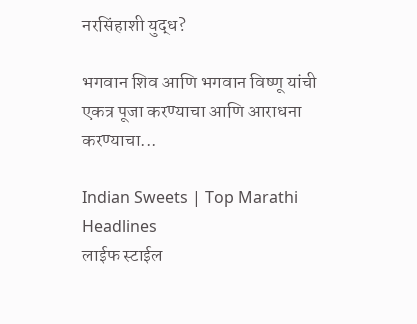नरसिंहाशी युद्ध?

भगवान शिव आणि भगवान विष्णू यांची एकत्र पूजा करण्याचा आणि आराधना करण्याचा...

Indian Sweets | Top Marathi Headlines
लाईफ स्टाईल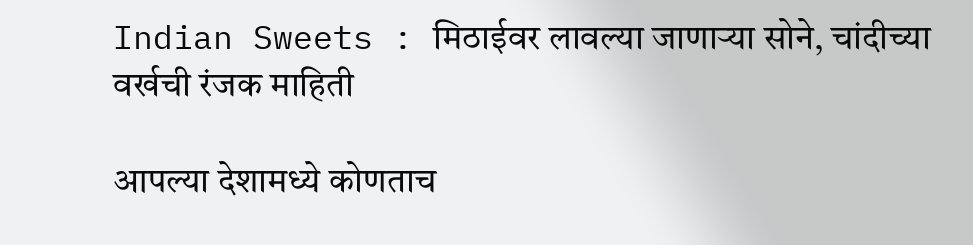Indian Sweets : मिठाईवर लावल्या जाणाऱ्या सोने, चांदीच्या वर्खची रंजक माहिती

आपल्या देशामध्ये कोणताच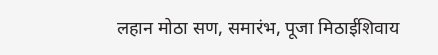लहान मोठा सण, समारंभ, पूजा मिठाईशिवाय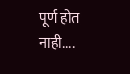पूर्ण होत नाही....